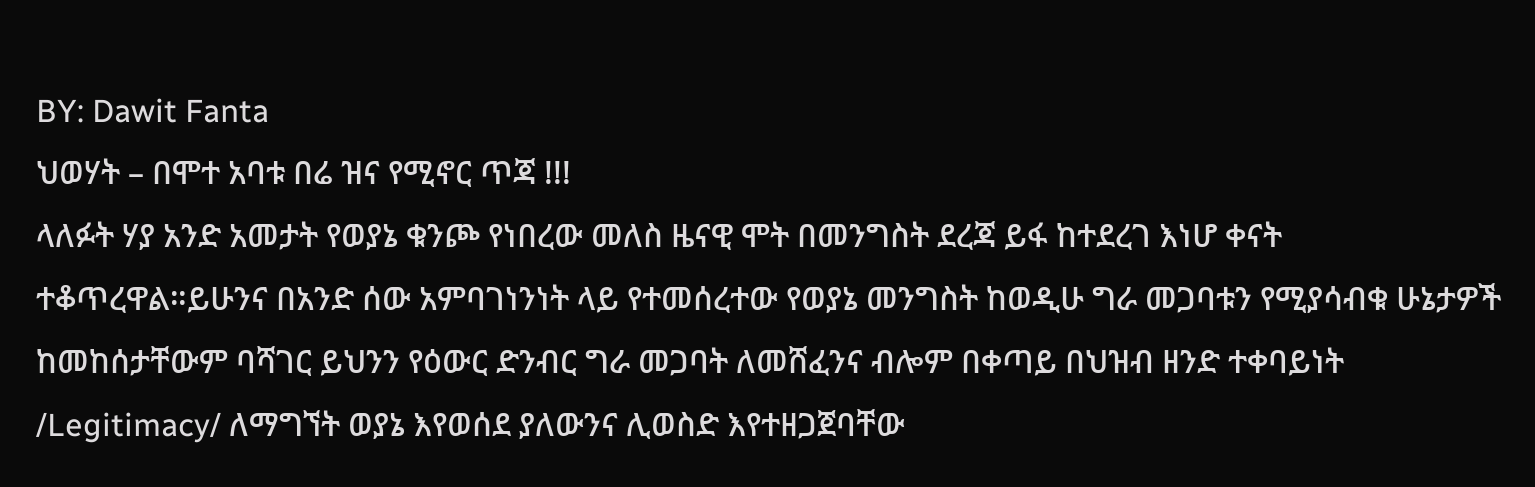BY: Dawit Fanta
ህወሃት – በሞተ አባቱ በሬ ዝና የሚኖር ጥጃ !!!
ላለፉት ሃያ አንድ አመታት የወያኔ ቁንጮ የነበረው መለስ ዜናዊ ሞት በመንግስት ደረጃ ይፋ ከተደረገ እነሆ ቀናት ተቆጥረዋል።ይሁንና በአንድ ሰው አምባገነንነት ላይ የተመሰረተው የወያኔ መንግስት ከወዲሁ ግራ መጋባቱን የሚያሳብቁ ሁኔታዎች ከመከሰታቸውም ባሻገር ይህንን የዕውር ድንብር ግራ መጋባት ለመሸፈንና ብሎም በቀጣይ በህዝብ ዘንድ ተቀባይነት /Legitimacy/ ለማግኘት ወያኔ እየወሰደ ያለውንና ሊወስድ እየተዘጋጀባቸው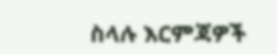ስላሉ እርምጃዎች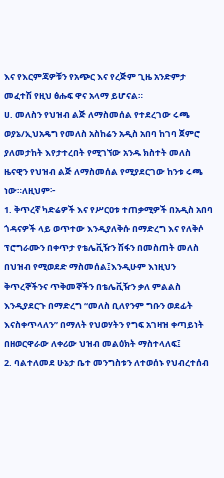እና የእርምጃዎቹን የአጭር እና የረጅም ጊዜ አንድምታ መፈተሽ የዚህ ፅሑፍ ዋና አላማ ይሆናል።
ሀ. መለስን የህዝብ ልጅ ለማስመሰል የተደረገው ሩጫ
ወያኔ/ኢህአዴግ የመለስ አስከሬን አዲስ አበባ ከገባ ጀምሮ ያለመታከት እየታተረበት የሚገኘው አንዱ ክስተት መለስ ዜናዊን የህዝብ ልጅ ለማስመሰል የሚያደርገው ከንቱ ሩጫ ነው።ለዚህም፦
1. ቅጥረኛ ካድሬዎች እና የሥርዐቱ ተጠቃሚዎች በአዲስ አበባ ጎዳናዎች ላይ ወጥተው እንዲያለቅሱ በማድረግ እና የለቅሶ ፕሮግራሙን በቀጥታ የቴሌቪዥን ሽፋን በመስጠት መለስ በህዝብ የሚወደድ ማስመሰል፤እንዲሁም እነዚህን ቅጥረኞችንና ጥቅመኞችን በቴሌቪዥን ቃለ ምልልስ እንዲያደርጉ በማድረግ “መለስ ቢለየንም ግቡን ወደፊት እናስቀጥላለን” በማለት የህወሃትን የግፍ አገዛዝ ቀጣይነት በዘወርዋራው ለቀሪው ህዝብ መልዕክት ማስተላለፍ፤
2. ባልተለመደ ሁኔታ ቤተ መንግስቱን ለተወሰኑ የህብረተሰብ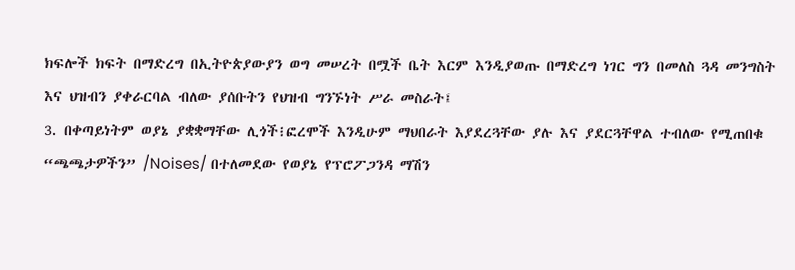ክፍሎች ክፍት በማድረግ በኢትዮጵያውያን ወግ መሠረት በሟች ቤት እርም እንዲያወጡ በማድረግ ነገር ግን በመለስ ጓዳ መንግስት እና ህዝብን ያቀራርባል ብለው ያሰቡትን የህዝብ ግንኙነት ሥራ መስራት፤
3. በቀጣይነትም ወያኔ ያቋቋማቸው ሊጎች፧ፎረሞች እንዲሁም ማህበራት እያደረጓቸው ያሉ እና ያደርጓቸዋል ተብለው የሚጠበቁ “ጫጫታዎችን” /Noises/ በተለመደው የወያኔ የፕሮፖጋንዳ ማሽን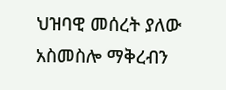ህዝባዊ መሰረት ያለው አስመስሎ ማቅረብን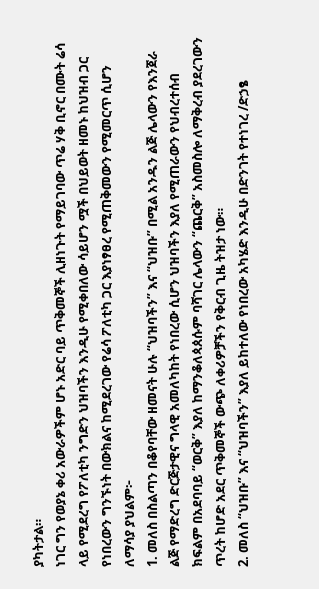ያካትታል።
ነገር ግን የወያኔ ቀሪ አውራዎችም ሆኑ አድር ባይ ጥቅመኞች ሊዘነጉት የማይገባው ጥሬ ሃቅ ቢኖር በሙት ሬሳ ላይ የሚደረግ የፖለቲካ ንግድን ህዝባችን እንዲሁ የሚቀበለው ሳይሆን ሟች በህይወት ዘመኑ ከህዝብ ጋር የነበረውን ግንኙነት በውክልና ከሚደረገው የሬሳ ፖለቲካ ጋር እያነፃፀረ የሚጠቅመውን የሚመርጥ ሲሆን ለማሳያ ያህልም፦
1. መለስ በስልጣን በቆየባቸው ዘመናት ሁሉ “ህዝባችን” እና “ህዝቡ” በሚል አንዱን ልጅ ሌላውን የእንጀራ ልጅ የማድረግ ድርጅታዊና ግላዊ አመለካከት የነበረው ሲሆን ህዝባችን እያለ የሚጠራውን የህብረተሰብ ክፍልም በአደባባይ “ወርቅ” እያለ ከማንቆለጳጰሱም ባሻገር ሌላውን “ጨርቅ” አስመስሎ ለማቅረብ ያደረገውን ጥረት ከሆድ አደር ጥቅመኞች ውጭ ለቀሪዎቻችን የቅርብ ጊዜ ትዝታ ነው።
2. መለስ “ህዝቡ” እና “ህዝባችን” እያለ ይከተለው የነበረው አካሄድ እንዲሁ በድንገት የተነገረ /ድኃፄ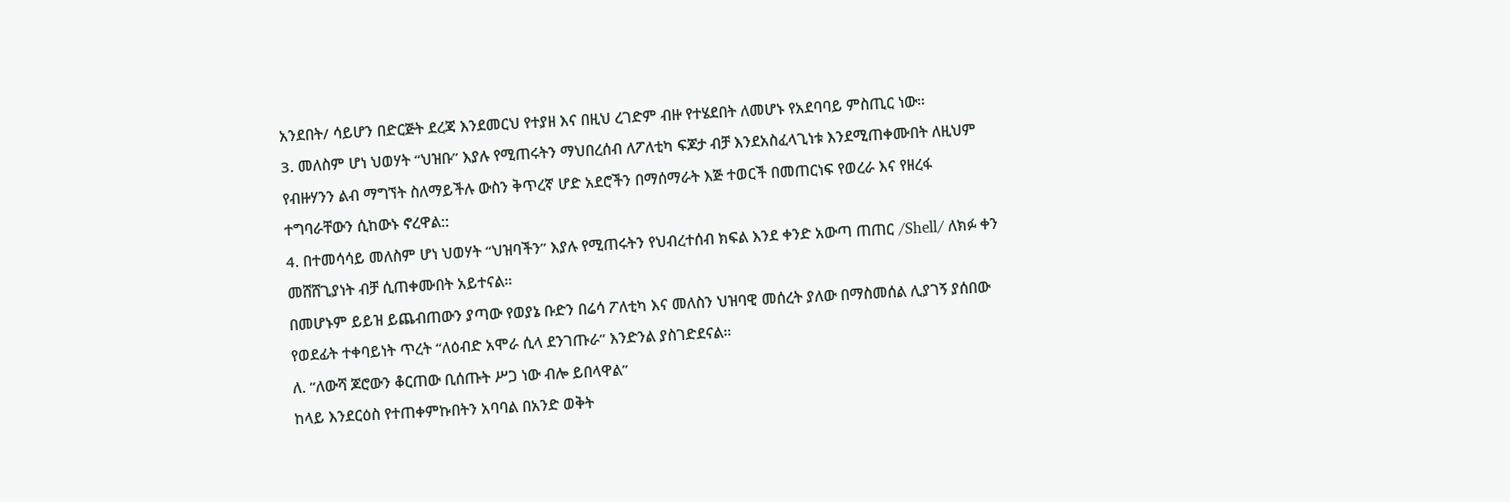አንደበት/ ሳይሆን በድርጅት ደረጃ እንደመርህ የተያዘ እና በዚህ ረገድም ብዙ የተሄደበት ለመሆኑ የአደባባይ ምስጢር ነው።
3. መለስም ሆነ ህወሃት “ህዝቡ” እያሉ የሚጠሩትን ማህበረሰብ ለፖለቲካ ፍጆታ ብቻ እንደአስፈላጊነቱ እንደሚጠቀሙበት ለዚህም የብዙሃንን ልብ ማግኘት ስለማይችሉ ውስን ቅጥረኛ ሆድ አደሮችን በማሰማራት እጅ ተወርች በመጠርነፍ የወረራ እና የዘረፋ ተግባራቸውን ሲከውኑ ኖረዋል::
4. በተመሳሳይ መለስም ሆነ ህወሃት “ህዝባችን” እያሉ የሚጠሩትን የህብረተሰብ ክፍል እንደ ቀንድ አውጣ ጠጠር /Shell/ ለክፉ ቀን መሸሸጊያነት ብቻ ሲጠቀሙበት አይተናል።
በመሆኑም ይይዝ ይጨብጠውን ያጣው የወያኔ ቡድን በሬሳ ፖለቲካ እና መለስን ህዝባዊ መሰረት ያለው በማስመሰል ሊያገኝ ያሰበው የወደፊት ተቀባይነት ጥረት “ለዕብድ አሞራ ሲላ ደንገጡራ” እንድንል ያስገድደናል።
ለ. “ለውሻ ጆሮውን ቆርጠው ቢሰጡት ሥጋ ነው ብሎ ይበላዋል”
ከላይ እንደርዕስ የተጠቀምኩበትን አባባል በአንድ ወቅት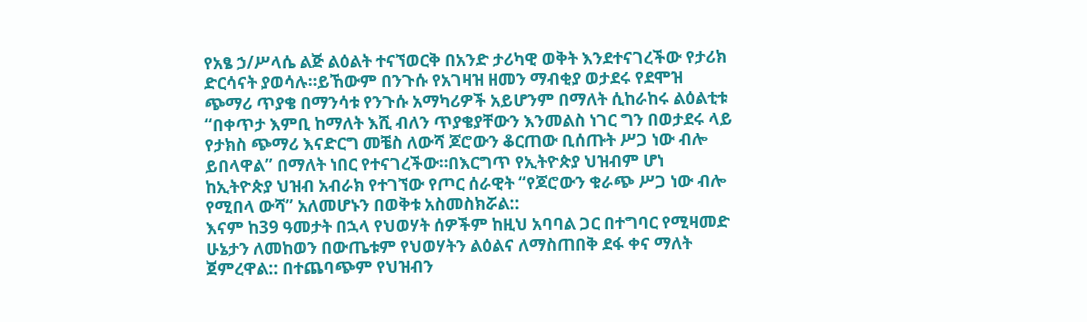የአፄ ኃ/ሥላሴ ልጅ ልዕልት ተናኘወርቅ በአንድ ታሪካዊ ወቅት እንደተናገረችው የታሪክ ድርሳናት ያወሳሉ።ይኸውም በንጉሱ የአገዛዝ ዘመን ማብቂያ ወታደሩ የደሞዝ ጭማሪ ጥያቄ በማንሳቱ የንጉሱ አማካሪዎች አይሆንም በማለት ሲከራከሩ ልዕልቲቱ “በቀጥታ እምቢ ከማለት እሺ ብለን ጥያቄያቸውን እንመልስ ነገር ግን በወታደሩ ላይ የታክስ ጭማሪ እናድርግ መቼስ ለውሻ ጆሮውን ቆርጠው ቢሰጡት ሥጋ ነው ብሎ ይበላዋል” በማለት ነበር የተናገረችው።በእርግጥ የኢትዮጵያ ህዝብም ሆነ ከኢትዮጵያ ህዝብ አብራክ የተገኘው የጦር ሰራዊት “የጆሮውን ቁራጭ ሥጋ ነው ብሎ የሚበላ ውሻ” አለመሆኑን በወቅቱ አስመስክሯል::
እናም ከ39 ዓመታት በኋላ የህወሃት ሰዎችም ከዚህ አባባል ጋር በተግባር የሚዛመድ ሁኔታን ለመከወን በውጤቱም የህወሃትን ልዕልና ለማስጠበቅ ደፋ ቀና ማለት ጀምረዋል:: በተጨባጭም የህዝብን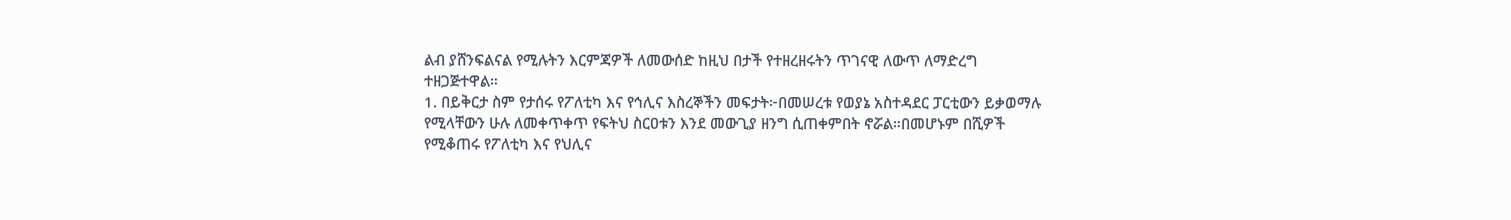ልብ ያሸንፍልናል የሚሉትን እርምጃዎች ለመውሰድ ከዚህ በታች የተዘረዘሩትን ጥገናዊ ለውጥ ለማድረግ ተዘጋጅተዋል።
1. በይቅርታ ስም የታሰሩ የፖለቲካ እና የኅሊና እስረኞችን መፍታት፦በመሠረቱ የወያኔ አስተዳደር ፓርቲውን ይቃወማሉ የሚላቸውን ሁሉ ለመቀጥቀጥ የፍትህ ስርዐቱን እንደ መውጊያ ዘንግ ሲጠቀምበት ኖሯል።በመሆኑም በሺዎች የሚቆጠሩ የፖለቲካ እና የህሊና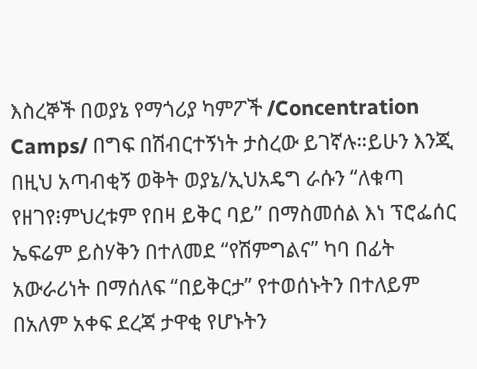እስረኞች በወያኔ የማጎሪያ ካምፖች /Concentration Camps/ በግፍ በሽብርተኝነት ታስረው ይገኛሉ።ይሁን እንጂ በዚህ አጣብቂኝ ወቅት ወያኔ/ኢህአዴግ ራሱን “ለቁጣ የዘገየ፧ምህረቱም የበዛ ይቅር ባይ” በማስመሰል እነ ፕሮፌሰር ኤፍሬም ይስሃቅን በተለመደ “የሽምግልና” ካባ በፊት አውራሪነት በማሰለፍ “በይቅርታ” የተወሰኑትን በተለይም በአለም አቀፍ ደረጃ ታዋቂ የሆኑትን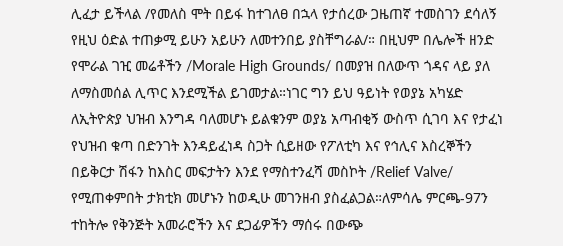ሊፈታ ይችላል /የመለስ ሞት በይፋ ከተገለፀ በኋላ የታሰረው ጋዜጠኛ ተመስገን ደሳለኝ የዚህ ዕድል ተጠቃሚ ይሁን አይሁን ለመተንበይ ያስቸግራል/። በዚህም በሌሎች ዘንድ የሞራል ገዢ መሬቶችን /Morale High Grounds/ በመያዝ በለውጥ ጎዳና ላይ ያለ ለማስመሰል ሊጥር እንደሚችል ይገመታል።ነገር ግን ይህ ዓይነት የወያኔ አካሄድ ለኢትዮጵያ ህዝብ እንግዳ ባለመሆኑ ይልቁንም ወያኔ አጣብቂኝ ውስጥ ሲገባ እና የታፈነ የህዝብ ቁጣ በድንገት እንዳይፈነዳ ስጋት ሲይዘው የፖለቲካ እና የኅሊና እስረኞችን በይቅርታ ሽፋን ከእስር መፍታትን እንደ የማስተንፈሻ መስኮት /Relief Valve/ የሚጠቀምበት ታክቲክ መሆኑን ከወዲሁ መገንዘብ ያስፈልጋል።ለምሳሌ ምርጫ-97ን ተከትሎ የቅንጅት አመራሮችን እና ደጋፊዎችን ማሰሩ በውጭ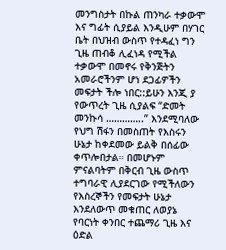መንግስታት በኩል ጠንካራ ተቃውሞ እና ግፊት ሲያይል እንዲሁም በሃገር ቤት በህዝብ ውስጥ የተዳፈነ ግን ጊዜ ጠብቆ ሊፈነዳ የሚችል ተቃውሞ በመኖሩ የቅንጅትን አመራሮችንም ሆነ ደጋፊዎችን መፍታት ችሎ ነበር::ይሁን እንጂ ያ የውጥረት ጊዜ ሲያልፍ “ድመት መንኩሳ …………..” እንደሚባለው የህግ ሽፋን በመስጠት የእስሩን ሁኔታ ከቀደመው ይልቅ በሰፊው ቀጥሎበታል። በመሆኑም ምናልባትም በቅርብ ጊዜ ውስጥ ተግባራዊ ሊያደርገው የሚችለውን የእስረኞችን የመፍታት ሁኔታ እንደለውጥ መቁጠር ለወያኔ የባርነት ቀንበር ተጨማሪ ጊዜ እና ዕድል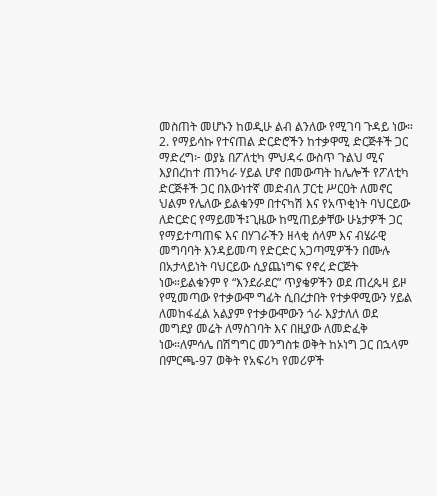መስጠት መሆኑን ከወዲሁ ልብ ልንለው የሚገባ ጉዳይ ነው።
2. የማይሳኩ የተናጠል ድርድሮችን ከተቃዋሚ ድርጅቶች ጋር ማድረግ፦ ወያኔ በፖለቲካ ምህዳሩ ውስጥ ጉልህ ሚና እያበረከተ ጠንካራ ሃይል ሆኖ በመውጣት ከሌሎች የፖለቲካ ድርጅቶች ጋር በእውነተኛ መድብለ ፓርቲ ሥርዐት ለመኖር ህልም የሌለው ይልቁንም በተናካሽ እና የአጥቂነት ባህርይው ለድርድር የማይመች፤ጊዜው ከሚጠይቃቸው ሁኔታዎች ጋር የማይተጣጠፍ እና በሃገራችን ዘላቂ ሰላም እና ብሄራዊ መግባባት እንዳይመጣ የድርድር አጋጣሚዎችን በሙሉ በአታላይነት ባህርይው ሲያጨነግፍ የኖረ ድርጅት ነው።ይልቁንም የ “እንደራደር” ጥያቄዎችን ወደ ጠረጴዛ ይዞ የሚመጣው የተቃውሞ ግፊት ሲበረታበት የተቃዋሚውን ሃይል ለመከፋፈል አልያም የተቃውሞውን ጎራ እያታለለ ወደ መግደያ መሬት ለማስገባት እና በዚያው ለመድፈቅ ነው።ለምሳሌ በሽግግር መንግስቱ ወቅት ከኦነግ ጋር በኋላም በምርጫ-97 ወቅት የአፍሪካ የመሪዎች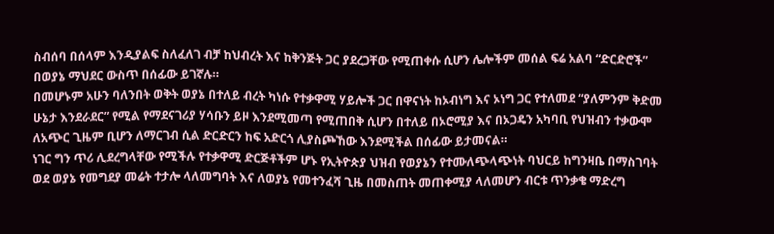ስብሰባ በሰላም እንዲያልፍ ስለፈለገ ብቻ ከህብረት እና ከቅንጅት ጋር ያደረጋቸው የሚጠቀሱ ሲሆን ሌሎችም መሰል ፍሬ አልባ “ድርድሮች” በወያኔ ማህደር ውስጥ በሰፊው ይገኛሉ።
በመሆኑም አሁን ባለንበት ወቅት ወያኔ በተለይ ብረት ካነሱ የተቃዋሚ ሃይሎች ጋር በዋናነት ከኦብነግ እና ኦነግ ጋር የተለመደ “ያለምንም ቅድመ ሁኔታ እንደራደር” የሚል የማደናገሪያ ሃሳቡን ይዞ እንደሚመጣ የሚጠበቅ ሲሆን በተለይ በኦሮሚያ እና በኦጋዴን አካባቢ የህዝብን ተቃውሞ ለአጭር ጊዜም ቢሆን ለማርገብ ሲል ድርድርን ከፍ አድርጎ ሊያስጮኸው እንደሚችል በሰፊው ይታመናል።
ነገር ግን ጥሪ ሊደረግላቸው የሚችሉ የተቃዋሚ ድርጅቶችም ሆኑ የኢትዮጵያ ህዝብ የወያኔን የተሙለጭላጭነት ባህርይ ከግንዛቤ በማስገባት ወደ ወያኔ የመግደያ መሬት ተታሎ ላለመግባት እና ለወያኔ የመተንፈሻ ጊዜ በመስጠት መጠቀሚያ ላለመሆን ብርቱ ጥንቃቄ ማድረግ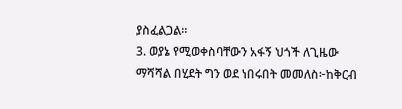ያስፈልጋል።
3. ወያኔ የሚወቀስባቸውን አፋኝ ህጎች ለጊዜው ማሻሻል በሂደት ግን ወደ ነበሩበት መመለስ፦ከቅርብ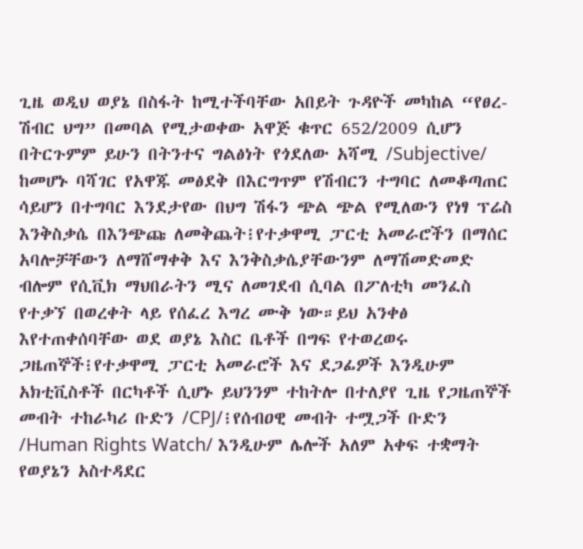ጊዜ ወዲህ ወያኔ በስፋት ከሚተችባቸው አበይት ጉዳዮች መካከል “የፀረ-ሽብር ህግ” በመባል የሚታወቀው አዋጅ ቁጥር 652/2009 ሲሆን በትርጉምም ይሁን በትንተና ግልፅነት የጎደለው አሻሚ /Subjective/ ከመሆኑ ባሻገር የአዋጁ መፅደቅ በእርግጥም የሽብርን ተግባር ለመቆጣጠር ሳይሆን በተግባር እንደታየው በህግ ሽፋን ጭል ጭል የሚለውን የነፃ ፕሬስ እንቅስቃሴ በእንጭጩ ለመቅጨት፧የተቃዋሚ ፓርቲ አመራሮችን በማሰር አባሎቻቸውን ለማሸማቀቅ እና እንቅስቃሴያቸውንም ለማሽመድመድ ብሎም የሲቪክ ማህበራትን ሚና ለመገደብ ሲባል በፖለቲካ መንፈስ የተቃኘ በወረቀት ላይ የሰፈረ እግረ ሙቅ ነው።ይህ አንቀፅ እየተጠቀሰባቸው ወደ ወያኔ እስር ቤቶች በግፍ የተወረወሩ ጋዜጠኞች፧የተቃዋሚ ፓርቲ አመራሮች እና ደጋፊዎች እንዲሁም አክቲቪስቶች በርካቶች ሲሆኑ ይህንንም ተከትሎ በተለያየ ጊዜ የጋዜጠኞች መብት ተከራካሪ ቡድን /CPJ/፧የሰብዐዊ መብት ተሟጋች ቡድን /Human Rights Watch/ እንዲሁም ሌሎች አለም አቀፍ ተቋማት የወያኔን አስተዳደር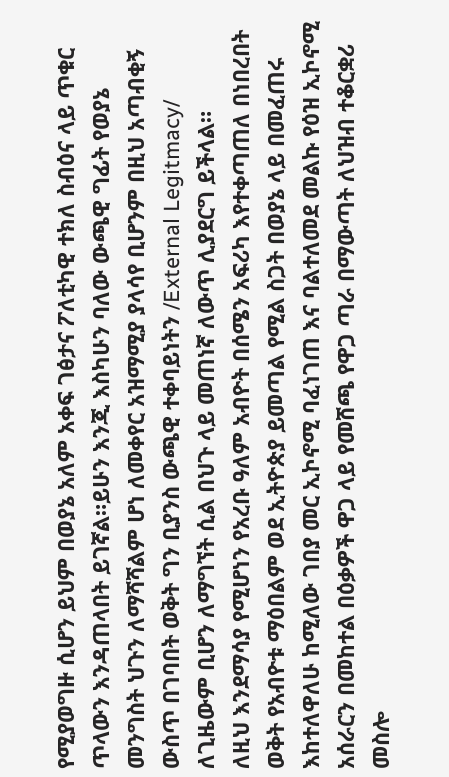የሚያወግዙ ሲሆን ይህም በወያኔ አለም አቀፍ ገፅታና ፖለቲካዊ ተክለ ስብዕና ላይ ጥቁር ጥላውን እንዳጠላበት ይገኛል።ይሁን እንጂ እስካሁን ባለው ውጫዊ ግፊት የወያኔ መንግስት ህጉን ለማሻሻልም ሆነ ለመቀየር አዝማሚያ ያላሳየ ቢሆንም በዚህ አጣብቂኝ ውስጥ በገባበት ወቅት ግን ቢያንስ ውጫዊ ተቀባይነትን /External Legitmacy/ ለጊዜውም ቢሆን ለማግኘት ሲል በህጉ ላይ መጠነኛ ለውጥ ሊያደርግ ይችላል።
ለዚህ እንደማሳያ የሚሆነን የአረቡ ዓለም አብዮት በሰሜን አፍሪካ እየተቀጣጠለ በነበረበት ወቅት የአብዮቱ ማዕበልም ወደ ኢትዮጵያ ይመጣል የሚል ስጋት በወያኔ ላይ በመፈጠሩ እከተለዋለሁ ከሚለው ገበያ መር ኢኮኖሚ ባፈነገጠ እና ባልተለመደ መልኩ የዕዝ ኢኮኖሚ አሰራርን በመከተል በዕቃዎች ዋጋ ላይ የመሸጫ የዋጋ ጣራ በማውጣት ለህዝብ ተቆርቋሪ መስሎ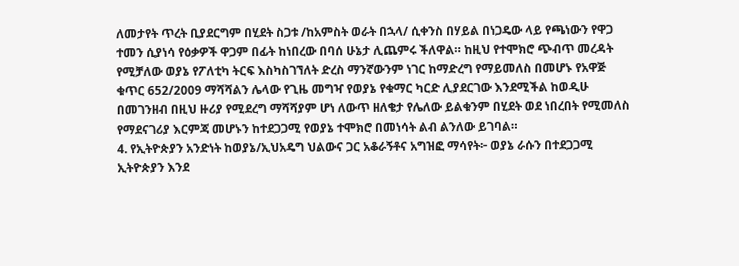ለመታየት ጥረት ቢያደርግም በሂደት ስጋቱ /ከአምስት ወራት በኋላ/ ሲቀንስ በሃይል በነጋዴው ላይ የጫነውን የዋጋ ተመን ሲያነሳ የዕቃዎች ዋጋም በፊት ከነበረው በባሰ ሁኔታ ሊጨምሩ ችለዋል። ከዚህ የተሞክሮ ጭብጥ መረዳት የሚቻለው ወያኔ የፖለቲካ ትርፍ እስካስገኘለት ድረስ ማንኛውንም ነገር ከማድረግ የማይመለስ በመሆኑ የአዋጅ ቁጥር 652/2009 ማሻሻልን ሌላው የጊዜ መግዣ የወያኔ የቁማር ካርድ ሊያደርገው እንደሚችል ከወዲሁ በመገንዘብ በዚህ ዙሪያ የሚደረግ ማሻሻያም ሆነ ለውጥ ዘለቄታ የሌለው ይልቁንም በሂደት ወደ ነበረበት የሚመለስ የማደናገሪያ እርምጃ መሆኑን ከተደጋጋሚ የወያኔ ተሞክሮ በመነሳት ልብ ልንለው ይገባል።
4. የኢትዮጵያን አንድነት ከወያኔ/ኢህአዴግ ህልውና ጋር አቆራኝቶና አግዝፎ ማሳየት፦ ወያኔ ራሱን በተደጋጋሚ ኢትዮጵያን እንደ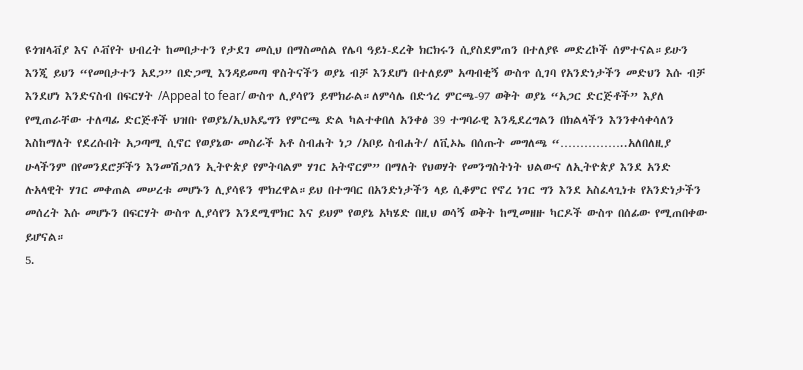ዩጎዝላቭያ እና ሶቭየት ህብረት ከመበታተን የታደገ መሲህ በማስመሰል የሌባ ዓይነ-ደረቅ ክርክሩን ሲያስደምጠን በተለያዩ መድረኮች ሰምተናል።ይሁን እንጂ ይህን “የመበታተን አደጋ” በድጋሚ እንዳይመጣ ዋስትናችን ወያኔ ብቻ እንደሆነ በተለይም አጣብቂኝ ውስጥ ሲገባ የአንድነታችን መድህን እሱ ብቻ እንደሆነ እንድናስብ በፍርሃት /Appeal to fear/ ውስጥ ሊያሳየን ይሞክራል።ለምሳሌ በድኅረ ምርጫ-97 ወቅት ወያኔ “አጋር ድርጅቶች” እያለ የሚጠራቸው ተለጣፊ ድርጅቶች ህዝቡ የወያኔ/ኢህአዴግን የምርጫ ድል ካልተቀበለ አንቀፅ 39 ተግባራዊ እንዲደረግልን በክልላችን እንንቀሳቀሳለን እስከማለት የደረሱበት አጋጣሚ ሲኖር የወያኔው መስራች አቶ ስብሐት ነጋ /አቦይ ስብሐት/ ለቪኦኤ በሰጡት መግለጫ “……………..አለበለዚያ ሁላችንም በየመንደሮቻችን እንመሽጋለን ኢትዮጵያ የምትባልም ሃገር አትኖርም” በማለት የህወሃት የመንግስትነት ህልውና ለኢትዮጵያ እንደ አንድ ሉአላዊት ሃገር መቀጠል መሠረቱ መሆኑን ሊያሳዩን ሞክረዋል።ይህ በተግባር በአንድነታችን ላይ ሲቆምር የኖረ ነገር ግን እንደ አስፈላጊነቱ የአንድነታችን መሰረት እሱ መሆኑን በፍርሃት ውስጥ ሊያሳየን እንደሚሞክር እና ይህም የወያኔ አካሄድ በዚህ ወሳኝ ወቅት ከሚመዘዙ ካርዶች ውስጥ በሰፊው የሚጠበቀው ይሆናል።
5.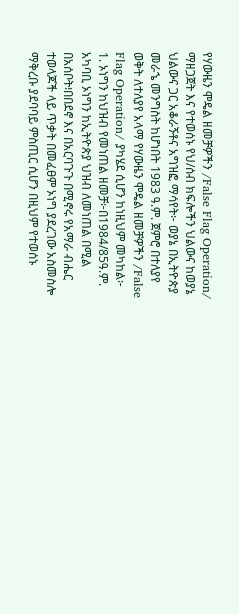የሃውዜን ሞዴል ዘመቻዎችን /False Flag Operation/ ማዘጋጀት እና የተወሰኑ የህ/ሰብ ክፍሎችን ህልውና ከወያኔ ህልውና ጋር አቆራኝቶና አግዝፎ ማሳየት፦ ወያኔ በኢትዮጵያ መራኄ መንግስት ከሆነበት 1983 ዓ.ም. ጀምሮ በተለያየ ወቅት ለተለያየ አላማ የሃውዜን ሞዴል ዘመቻዎችን /False Flag Operation/ ያካሄደ ሲሆን ከነዚህም መካከል፦
1. ኦነግን ከህዝብ የመነጠል ዘመቻ፦በ1984/85ዓ.ም. አካባቢ ኦነግን ከኢትዮጵያ ህዝብ ለመነጠል በሚል በአሰቦት፧በበደኖ እና በአርባጉጉ በሚኖሩ የአማራ ብሔር ተወላጆች ላይ ጥቃት በመፈፀም ኦነግ ያደረገው አስመስሎ ማቅረቡ ያደባባይ ምስጢር ሲሆን በዚህም የተወሰኑ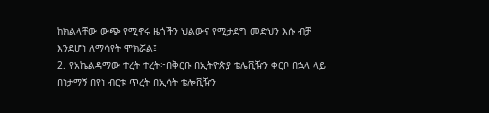ከክልላቸው ውጭ የሚኖሩ ዜጎችን ህልውና የሚታደግ መድህን እሱ ብቻ እንደሆነ ለማሳየት ሞክሯል፤
2. የአኬልዳማው ተረት ተረት፦በቅርቡ በኢትዮጵያ ቴሌቪዥን ቀርቦ በኋላ ላይ በነታማኝ በየነ ብርቱ ጥረት በኢሳት ቴሎቪዥን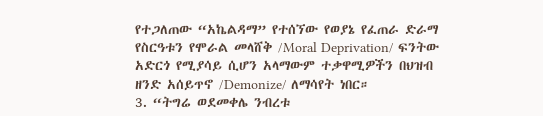የተጋለጠው “አኬልዳማ” የተሰኘው የወያኔ የፈጠራ ድራማ የስርዓቱን የሞራል መላሸቅ /Moral Deprivation/ ፍንትው አድርጎ የሚያሳይ ሲሆን አላማውም ተቃዋሚዎችን በህዝብ ዘንድ አሰይጥኖ /Demonize/ ለማሳየት ነበር።
3. “ትግሬ ወደመቀሌ ንብረቱ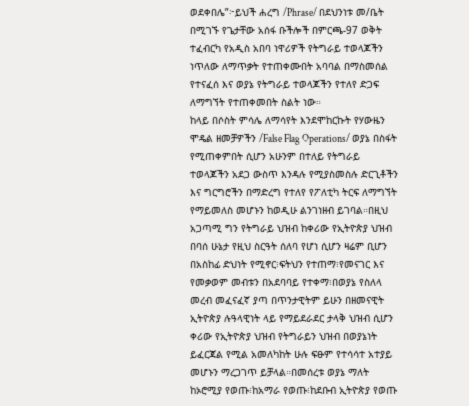ወደቀበሌ”፦ይህች ሐረግ /Phrase/ በደህንነቱ መ/ቤት በሚገኙ የጌታቸው አሰፋ ቡችሎች በምርጫ-97 ወቅት ተፈብርካ የአዲስ አበባ ነዋሪዎች የትግራይ ተወላጆችን ነጥለው ለማጥቃት የተጠቀሙበት አባባል በማስመሰል የተናፈሰ እና ወያኔ የትግራይ ተወላጆችን የተለየ ድጋፍ ለማግኘት የተጠቀመበት ስልት ነው።
ከላይ በሶስት ምሳሌ ለማሳየት እንደሞከርኩት የሃውዜን ሞዴል ዘመቻዎችን /False Flag Operations/ ወያኔ በስፋት የሚጠቀምበት ሲሆን አሁንም በተለይ የትግራይ ተወላጆችን አደጋ ውስጥ እንዳሉ የሚያስመስሉ ድርጊቶችን እና ግርግሮችን በማድረግ የተለየ የፖለቲካ ትርፍ ለማግኘት የማይመለስ መሆኑን ከወዲሁ ልንገነዘብ ይገባል።በዚህ አጋጣሚ ግን የትግራይ ህዝብ ከቀሪው የኢትዮጵያ ህዝብ በባሰ ሁኔታ የዚህ ስርዓት ሰለባ የሆነ ሲሆን ዛሬም ቢሆን በአስከፊ ድህነት የሚኖር፧ፍትህን የተጠማ፧የመናገር እና የመቃወም መብቱን በአደባባይ የተቀማ፧በወያኔ የስለላ መረብ መፈናፈኛ ያጣ በጥንታዊትም ይሁን በዘመናዊት ኢትዮጵያ ሉዓላዊነት ላይ የማይደራደር ታላቅ ህዝብ ሲሆን ቀሪው የኢትዮጵያ ህዝብ የትግራይን ህዝብ በወያኔነት ይፈርጃል የሚል አመለካከት ሁሉ ፍፁም የተሳሳተ አተያይ መሆኑን ማረጋገጥ ይቻላል።በመሰረቱ ወያኔ ማለት ከኦሮሚያ የወጡ፧ከአማራ የወጡ፧ከደቡብ ኢትዮጵያ የወጡ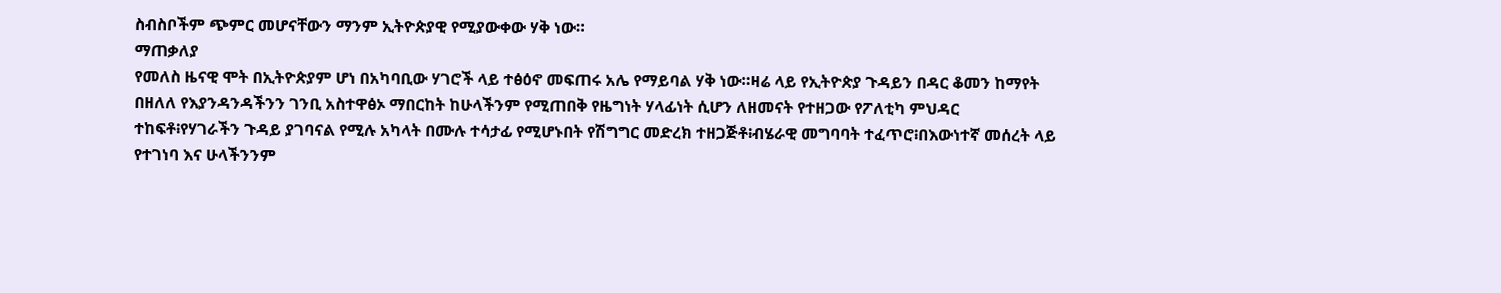ስብስቦችም ጭምር መሆናቸውን ማንም ኢትዮጵያዊ የሚያውቀው ሃቅ ነው።
ማጠቃለያ
የመለስ ዜናዊ ሞት በኢትዮጵያም ሆነ በአካባቢው ሃገሮች ላይ ተፅዕኖ መፍጠሩ አሌ የማይባል ሃቅ ነው።ዛሬ ላይ የኢትዮጵያ ጉዳይን በዳር ቆመን ከማየት በዘለለ የእያንዳንዳችንን ገንቢ አስተዋፅኦ ማበርከት ከሁላችንም የሚጠበቅ የዜግነት ሃላፊነት ሲሆን ለዘመናት የተዘጋው የፖለቲካ ምህዳር ተከፍቶ፧የሃገራችን ጉዳይ ያገባናል የሚሉ አካላት በሙሉ ተሳታፊ የሚሆኑበት የሽግግር መድረክ ተዘጋጅቶ፧ብሄራዊ መግባባት ተፈጥሮ፧በእውነተኛ መሰረት ላይ የተገነባ እና ሁላችንንም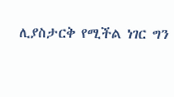ሊያስታርቅ የሚችል ነገር ግን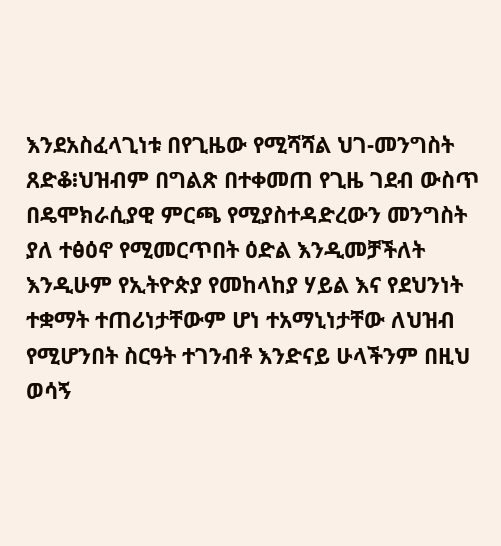እንደአስፈላጊነቱ በየጊዜው የሚሻሻል ህገ-መንግስት ጸድቆ፧ህዝብም በግልጽ በተቀመጠ የጊዜ ገደብ ውስጥ በዴሞክራሲያዊ ምርጫ የሚያስተዳድረውን መንግስት ያለ ተፅዕኖ የሚመርጥበት ዕድል እንዲመቻችለት እንዲሁም የኢትዮጵያ የመከላከያ ሃይል እና የደህንነት ተቋማት ተጠሪነታቸውም ሆነ ተአማኒነታቸው ለህዝብ የሚሆንበት ስርዓት ተገንብቶ እንድናይ ሁላችንም በዚህ ወሳኝ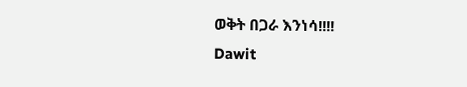ወቅት በጋራ እንነሳ!!!!
Dawit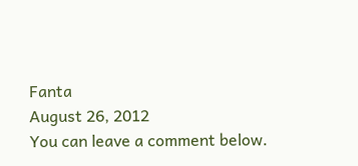Fanta
August 26, 2012
You can leave a comment below.